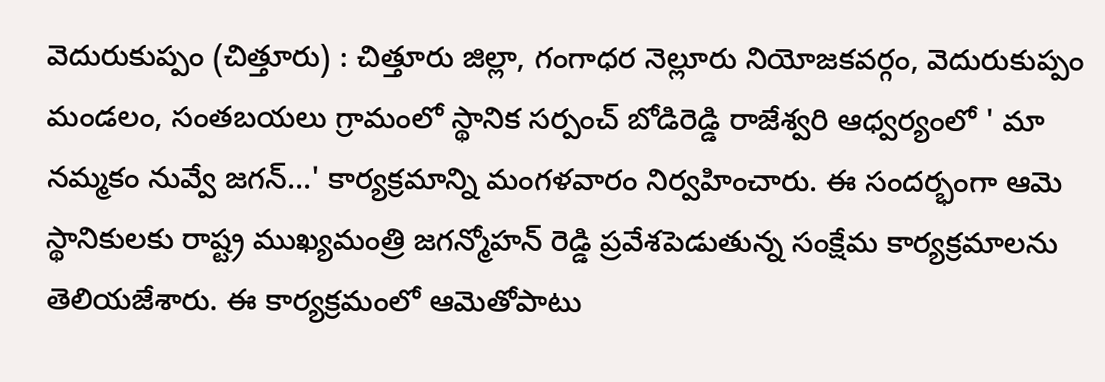వెదురుకుప్పం (చిత్తూరు) : చిత్తూరు జిల్లా, గంగాధర నెల్లూరు నియోజకవర్గం, వెదురుకుప్పం మండలం, సంతబయలు గ్రామంలో స్థానిక సర్పంచ్ బోడిరెడ్డి రాజేశ్వరి ఆధ్వర్యంలో ' మా నమ్మకం నువ్వే జగన్...' కార్యక్రమాన్ని మంగళవారం నిర్వహించారు. ఈ సందర్భంగా ఆమె స్థానికులకు రాష్ట్ర ముఖ్యమంత్రి జగన్మోహన్ రెడ్డి ప్రవేశపెడుతున్న సంక్షేమ కార్యక్రమాలను తెలియజేశారు. ఈ కార్యక్రమంలో ఆమెతోపాటు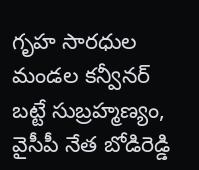గృహ సారధుల మండల కన్వీనర్ బట్టే సుబ్రహ్మణ్యం, వైసీపీ నేత బోడిరెడ్డి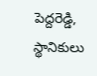పెద్దరెడ్డి, స్థానికులు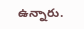ఉన్నారు.